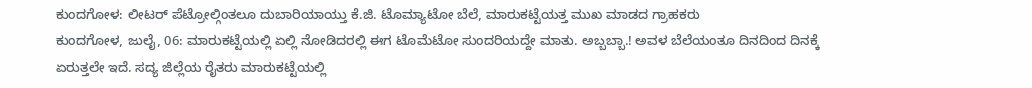ಕುಂದಗೋಳ: ಲೀಟರ್ ಪೆಟ್ರೋಲ್ಗಿಂತಲೂ ದುಬಾರಿಯಾಯ್ತು ಕೆ.ಜಿ. ಟೊಮ್ಯಾಟೋ ಬೆಲೆ, ಮಾರುಕಟ್ಟೆಯತ್ತ ಮುಖ ಮಾಡದ ಗ್ರಾಹಕರು
ಕುಂದಗೋಳ, ಜುಲೈ, 06: ಮಾರುಕಟ್ಟೆಯಲ್ಲಿ ಏಲ್ಲಿ ನೋಡಿದರಲ್ಲಿ ಈಗ ಟೊಮೆಟೋ ಸುಂದರಿಯದ್ದೇ ಮಾತು. ಅಬ್ಬಬ್ಬಾ.! ಅವಳ ಬೆಲೆಯಂತೂ ದಿನದಿಂದ ದಿನಕ್ಕೆ ಏರುತ್ತಲೇ ಇದೆ. ಸದ್ಯ ಜಿಲ್ಲೆಯ ರೈತರು ಮಾರುಕಟ್ಟೆಯಲ್ಲಿ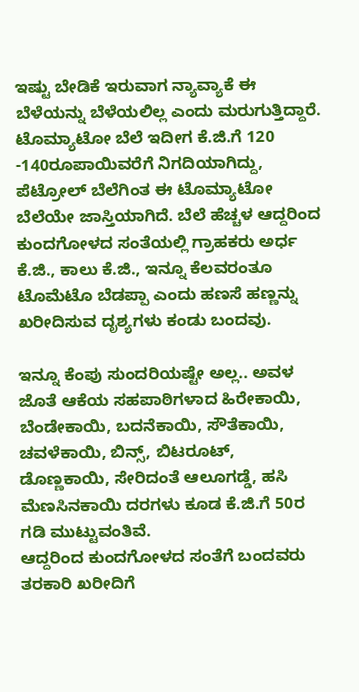ಇಷ್ಟು ಬೇಡಿಕೆ ಇರುವಾಗ ನ್ಯಾವ್ಯಾಕೆ ಈ ಬೆಳೆಯನ್ನು ಬೆಳೆಯಲಿಲ್ಲ ಎಂದು ಮರುಗುತ್ತಿದ್ದಾರೆ.
ಟೊಮ್ಯಾಟೋ ಬೆಲೆ ಇದೀಗ ಕೆ.ಜಿ.ಗೆ 120 -140ರೂಪಾಯಿವರೆಗೆ ನಿಗದಿಯಾಗಿದ್ದು, ಪೆಟ್ರೋಲ್ ಬೆಲೆಗಿಂತ ಈ ಟೊಮ್ಯಾಟೋ ಬೆಲೆಯೇ ಜಾಸ್ತಿಯಾಗಿದೆ. ಬೆಲೆ ಹೆಚ್ಚಳ ಆದ್ದರಿಂದ ಕುಂದಗೋಳದ ಸಂತೆಯಲ್ಲಿ ಗ್ರಾಹಕರು ಅರ್ಧ ಕೆ.ಜಿ., ಕಾಲು ಕೆ.ಜಿ., ಇನ್ನೂ ಕೆಲವರಂತೂ ಟೊಮೆಟೊ ಬೆಡಪ್ಪಾ ಎಂದು ಹಣಸೆ ಹಣ್ಣನ್ನು ಖರೀದಿಸುವ ದೃಶ್ಯಗಳು ಕಂಡು ಬಂದವು.

ಇನ್ನೂ ಕೆಂಪು ಸುಂದರಿಯಷ್ಟೇ ಅಲ್ಲ.. ಅವಳ ಜೊತೆ ಆಕೆಯ ಸಹಪಾಠಿಗಳಾದ ಹಿರೇಕಾಯಿ, ಬೆಂಡೇಕಾಯಿ, ಬದನೆಕಾಯಿ, ಸೌತೆಕಾಯಿ, ಚವಳೆಕಾಯಿ, ಬಿನ್ಸ್, ಬಿಟರೂಟ್, ಡೊಣ್ಣಕಾಯಿ, ಸೇರಿದಂತೆ ಆಲೂಗಡ್ಡೆ, ಹಸಿ ಮೆಣಸಿನಕಾಯಿ ದರಗಳು ಕೂಡ ಕೆ.ಜಿ.ಗೆ 50ರ ಗಡಿ ಮುಟ್ಟುವಂತಿವೆ.
ಆದ್ದರಿಂದ ಕುಂದಗೋಳದ ಸಂತೆಗೆ ಬಂದವರು ತರಕಾರಿ ಖರೀದಿಗೆ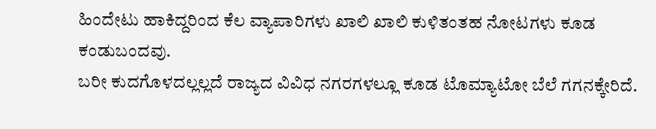ಹಿಂದೇಟು ಹಾಕಿದ್ದರಿಂದ ಕೆಲ ವ್ಯಾಪಾರಿಗಳು ಖಾಲಿ ಖಾಲಿ ಕುಳಿತಂತಹ ನೋಟಗಳು ಕೂಡ ಕಂಡುಬಂದವು.
ಬರೀ ಕುದಗೊಳದಲ್ಲಲ್ಲದೆ ರಾಜ್ಯದ ವಿವಿಧ ನಗರಗಳಲ್ಲೂ ಕೂಡ ಟೊಮ್ಯಾಟೋ ಬೆಲೆ ಗಗನಕ್ಕೇರಿದೆ.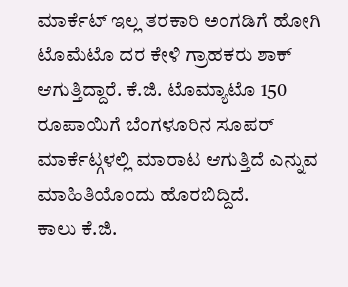ಮಾರ್ಕೆಟ್ ಇಲ್ಲ ತರಕಾರಿ ಅಂಗಡಿಗೆ ಹೋಗಿ ಟೊಮೆಟೊ ದರ ಕೇಳಿ ಗ್ರಾಹಕರು ಶಾಕ್ ಆಗುತ್ತಿದ್ದಾರೆ. ಕೆ.ಜಿ. ಟೊಮ್ಯಾಟೊ 150 ರೂಪಾಯಿಗೆ ಬೆಂಗಳೂರಿನ ಸೂಪರ್ ಮಾರ್ಕೆಟ್ಗಳಲ್ಲಿ ಮಾರಾಟ ಆಗುತ್ತಿದೆ ಎನ್ನುವ ಮಾಹಿತಿಯೊಂದು ಹೊರಬಿದ್ದಿದೆ.
ಕಾಲು ಕೆ.ಜಿ.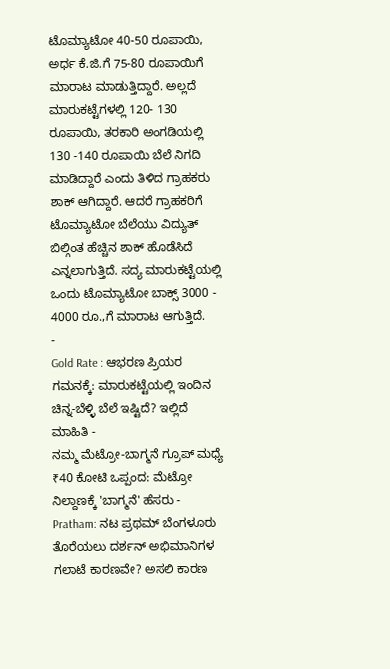ಟೊಮ್ಯಾಟೋ 40-50 ರೂಪಾಯಿ, ಅರ್ಧ ಕೆ.ಜಿ.ಗೆ 75-80 ರೂಪಾಯಿಗೆ ಮಾರಾಟ ಮಾಡುತ್ತಿದ್ದಾರೆ. ಅಲ್ಲದೆ ಮಾರುಕಟ್ಟೆಗಳಲ್ಲಿ 120- 130 ರೂಪಾಯಿ, ತರಕಾರಿ ಅಂಗಡಿಯಲ್ಲಿ 130 -140 ರೂಪಾಯಿ ಬೆಲೆ ನಿಗದಿ ಮಾಡಿದ್ದಾರೆ ಎಂದು ತಿಳಿದ ಗ್ರಾಹಕರು ಶಾಕ್ ಆಗಿದ್ದಾರೆ. ಆದರೆ ಗ್ರಾಹಕರಿಗೆ ಟೊಮ್ಯಾಟೋ ಬೆಲೆಯು ವಿದ್ಯುತ್ ಬಿಲ್ಗಿಂತ ಹೆಚ್ಚಿನ ಶಾಕ್ ಹೊಡೆಸಿದೆ ಎನ್ನಲಾಗುತ್ತಿದೆ. ಸದ್ಯ ಮಾರುಕಟ್ಟೆಯಲ್ಲಿ ಒಂದು ಟೊಮ್ಯಾಟೋ ಬಾಕ್ಸ್ 3000 - 4000 ರೂ.,ಗೆ ಮಾರಾಟ ಆಗುತ್ತಿದೆ.
-
Gold Rate : ಆಭರಣ ಪ್ರಿಯರ ಗಮನಕ್ಕೆ: ಮಾರುಕಟ್ಟೆಯಲ್ಲಿ ಇಂದಿನ ಚಿನ್ನ-ಬೆಳ್ಳಿ ಬೆಲೆ ಇಷ್ಟಿದೆ? ಇಲ್ಲಿದೆ ಮಾಹಿತಿ -
ನಮ್ಮ ಮೆಟ್ರೋ-ಬಾಗ್ಮನೆ ಗ್ರೂಪ್ ಮಧ್ಯೆ ₹40 ಕೋಟಿ ಒಪ್ಪಂದ: ಮೆಟ್ರೋ ನಿಲ್ದಾಣಕ್ಕೆ 'ಬಾಗ್ಮನೆ' ಹೆಸರು -
Pratham: ನಟ ಪ್ರಥಮ್ ಬೆಂಗಳೂರು ತೊರೆಯಲು ದರ್ಶನ್ ಅಭಿಮಾನಿಗಳ ಗಲಾಟೆ ಕಾರಣವೇ? ಅಸಲಿ ಕಾರಣ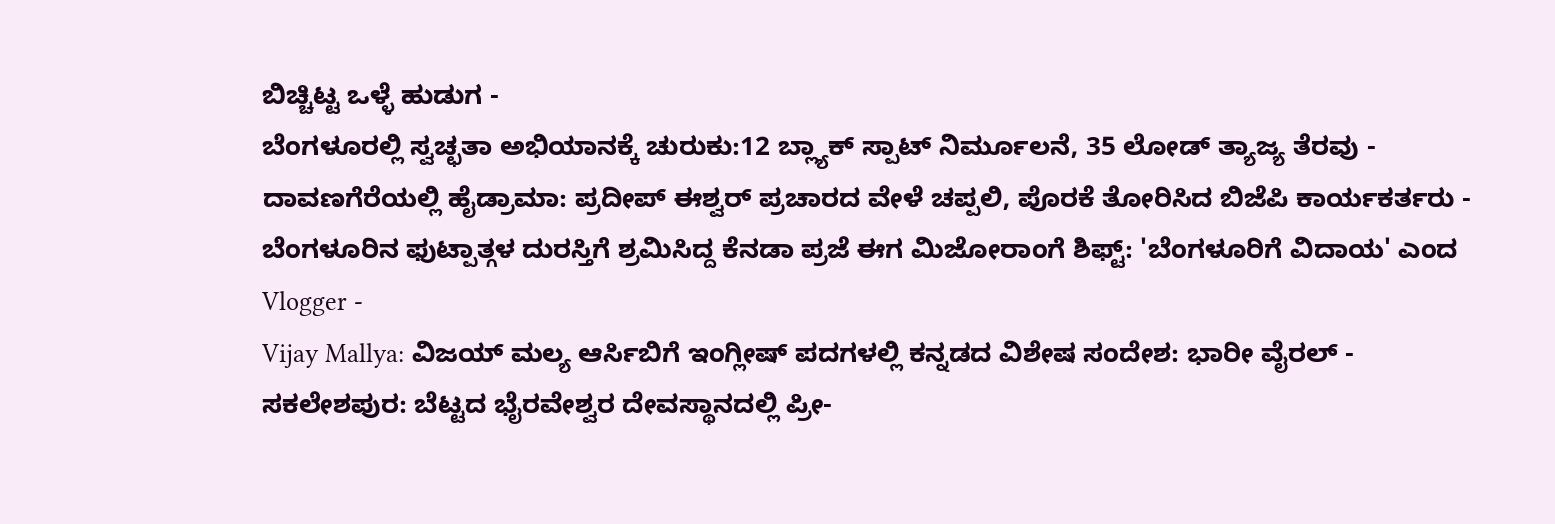ಬಿಚ್ಚಿಟ್ಟ ಒಳ್ಳೆ ಹುಡುಗ -
ಬೆಂಗಳೂರಲ್ಲಿ ಸ್ವಚ್ಛತಾ ಅಭಿಯಾನಕ್ಕೆ ಚುರುಕು:12 ಬ್ಲ್ಯಾಕ್ ಸ್ಪಾಟ್ ನಿರ್ಮೂಲನೆ, 35 ಲೋಡ್ ತ್ಯಾಜ್ಯ ತೆರವು -
ದಾವಣಗೆರೆಯಲ್ಲಿ ಹೈಡ್ರಾಮಾ: ಪ್ರದೀಪ್ ಈಶ್ವರ್ ಪ್ರಚಾರದ ವೇಳೆ ಚಪ್ಪಲಿ, ಪೊರಕೆ ತೋರಿಸಿದ ಬಿಜೆಪಿ ಕಾರ್ಯಕರ್ತರು -
ಬೆಂಗಳೂರಿನ ಫುಟ್ಪಾತ್ಗಳ ದುರಸ್ತಿಗೆ ಶ್ರಮಿಸಿದ್ದ ಕೆನಡಾ ಪ್ರಜೆ ಈಗ ಮಿಜೋರಾಂಗೆ ಶಿಫ್ಟ್: 'ಬೆಂಗಳೂರಿಗೆ ವಿದಾಯ' ಎಂದ Vlogger -
Vijay Mallya: ವಿಜಯ್ ಮಲ್ಯ ಆರ್ಸಿಬಿಗೆ ಇಂಗ್ಲೀಷ್ ಪದಗಳಲ್ಲಿ ಕನ್ನಡದ ವಿಶೇಷ ಸಂದೇಶ: ಭಾರೀ ವೈರಲ್ -
ಸಕಲೇಶಪುರ: ಬೆಟ್ಟದ ಭೈರವೇಶ್ವರ ದೇವಸ್ಥಾನದಲ್ಲಿ ಪ್ರೀ-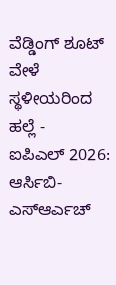ವೆಡ್ಡಿಂಗ್ ಶೂಟ್ ವೇಳೆ ಸ್ಥಳೀಯರಿಂದ ಹಲ್ಲೆ -
ಐಪಿಎಲ್ 2026: ಆರ್ಸಿಬಿ-ಎಸ್ಆರ್ಎಚ್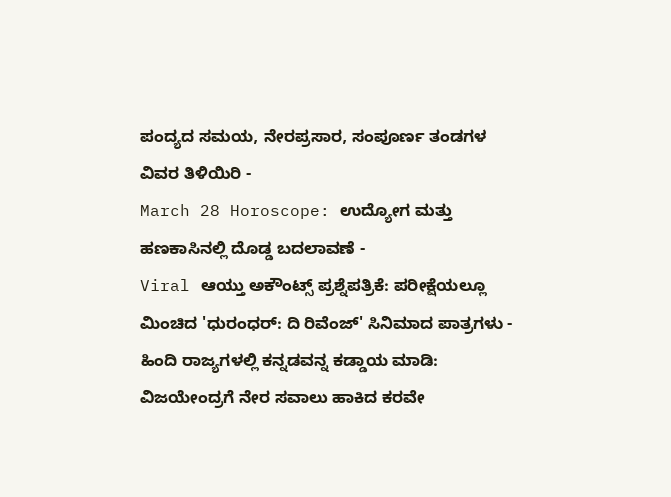ಪಂದ್ಯದ ಸಮಯ, ನೇರಪ್ರಸಾರ, ಸಂಪೂರ್ಣ ತಂಡಗಳ ವಿವರ ತಿಳಿಯಿರಿ -
March 28 Horoscope: ಉದ್ಯೋಗ ಮತ್ತು ಹಣಕಾಸಿನಲ್ಲಿ ದೊಡ್ಡ ಬದಲಾವಣೆ -
Viral ಆಯ್ತು ಅಕೌಂಟ್ಸ್ ಪ್ರಶ್ನೆಪತ್ರಿಕೆ: ಪರೀಕ್ಷೆಯಲ್ಲೂ ಮಿಂಚಿದ 'ಧುರಂಧರ್: ದಿ ರಿವೆಂಜ್' ಸಿನಿಮಾದ ಪಾತ್ರಗಳು -
ಹಿಂದಿ ರಾಜ್ಯಗಳಲ್ಲಿ ಕನ್ನಡವನ್ನ ಕಡ್ಡಾಯ ಮಾಡಿ: ವಿಜಯೇಂದ್ರಗೆ ನೇರ ಸವಾಲು ಹಾಕಿದ ಕರವೇ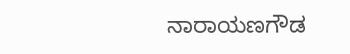ನಾರಾಯಣಗೌಡ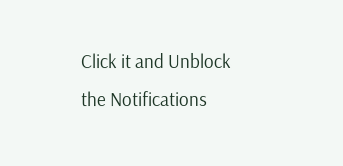Click it and Unblock the Notifications